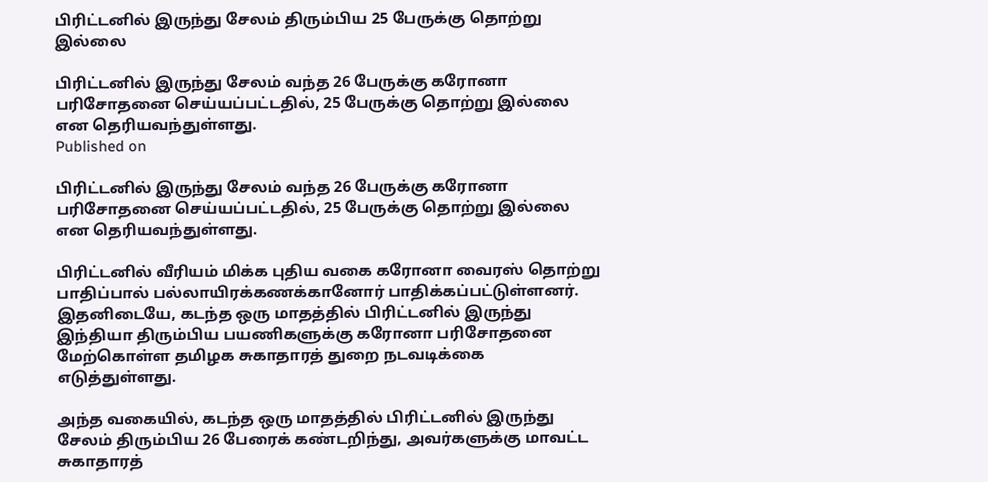பிரிட்டனில் இருந்து சேலம் திரும்பிய 25 பேருக்கு தொற்று இல்லை

பிரிட்டனில் இருந்து சேலம் வந்த 26 பேருக்கு கரோனா பரிசோதனை செய்யப்பட்டதில், 25 பேருக்கு தொற்று இல்லை என தெரியவந்துள்ளது.
Published on

பிரிட்டனில் இருந்து சேலம் வந்த 26 பேருக்கு கரோனா பரிசோதனை செய்யப்பட்டதில், 25 பேருக்கு தொற்று இல்லை என தெரியவந்துள்ளது.

பிரிட்டனில் வீரியம் மிக்க புதிய வகை கரோனா வைரஸ் தொற்று பாதிப்பால் பல்லாயிரக்கணக்கானோர் பாதிக்கப்பட்டுள்ளனர். இதனிடையே, கடந்த ஒரு மாதத்தில் பிரிட்டனில் இருந்து இந்தியா திரும்பிய பயணிகளுக்கு கரோனா பரிசோதனை மேற்கொள்ள தமிழக சுகாதாரத் துறை நடவடிக்கை எடுத்துள்ளது.

அந்த வகையில், கடந்த ஒரு மாதத்தில் பிரிட்டனில் இருந்து சேலம் திரும்பிய 26 பேரைக் கண்டறிந்து, அவர்களுக்கு மாவட்ட சுகாதாரத்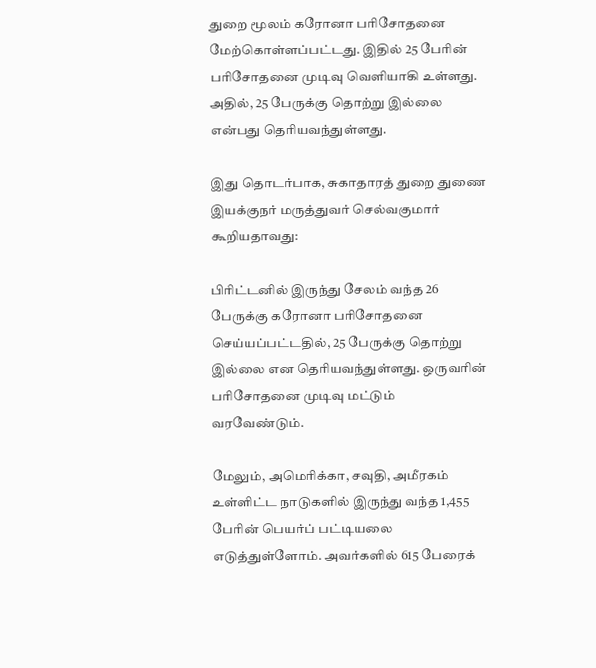துறை மூலம் கரோனா பரிசோதனை மேற்கொள்ளப்பட்டது. இதில் 25 பேரின் பரிசோதனை முடிவு வெளியாகி உள்ளது. அதில், 25 பேருக்கு தொற்று இல்லை என்பது தெரியவந்துள்ளது.

இது தொடர்பாக, சுகாதாரத் துறை துணை இயக்குநர் மருத்துவர் செல்வகுமார் கூறியதாவது:

பிரிட்டனில் இருந்து சேலம் வந்த 26 பேருக்கு கரோனா பரிசோதனை செய்யப்பட்டதில், 25 பேருக்கு தொற்று இல்லை என தெரியவந்துள்ளது. ஒருவரின் பரிசோதனை முடிவு மட்டும் வரவேண்டும்.

மேலும், அமெரிக்கா, சவுதி, அமீரகம் உள்ளிட்ட நாடுகளில் இருந்து வந்த 1,455 பேரின் பெயர்ப் பட்டியலை எடுத்துள்ளோம். அவர்களில் 615 பேரைக்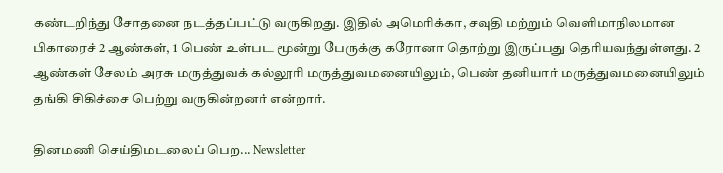கண்டறிந்து சோதனை நடத்தப்பட்டு வருகிறது. இதில் அமெரிக்கா, சவுதி மற்றும் வெளிமாநிலமான பிகாரைச் 2 ஆண்கள், 1 பெண் உள்பட மூன்று பேருக்கு கரோனா தொற்று இருப்பது தெரியவந்துள்ளது. 2 ஆண்கள் சேலம் அரசு மருத்துவக் கல்லூரி மருத்துவமனையிலும், பெண் தனியார் மருத்துவமனையிலும் தங்கி சிகிச்சை பெற்று வருகின்றனர் என்றார்.

தினமணி செய்திமடலைப் பெற... Newsletter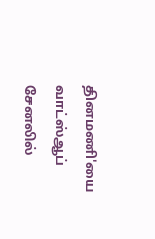தினமணி'யை வாட்ஸ்ஆப் சேனலில்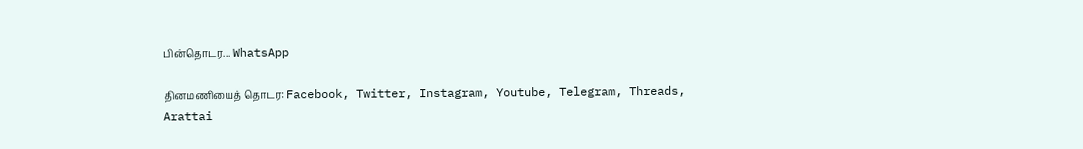பின்தொடர... WhatsApp

தினமணியைத் தொடர: Facebook, Twitter, Instagram, Youtube, Telegram, Threads, Arattai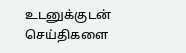உடனுக்குடன் செய்திகளை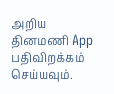அறிய தினமணி App பதிவிறக்கம் செய்யவும்.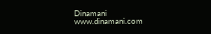Dinamani
www.dinamani.com